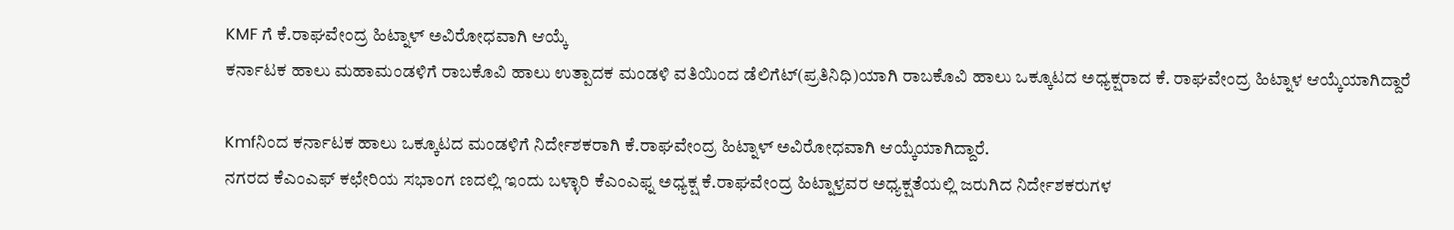KMF ಗೆ ಕೆ.ರಾಘವೇಂದ್ರ ಹಿಟ್ನಾಳ್ ಅವಿರೋಧವಾಗಿ ಆಯ್ಕೆ
ಕರ್ನಾಟಕ ಹಾಲು ಮಹಾಮಂಡಳಿಗೆ ರಾಬಕೊವಿ ಹಾಲು ಉತ್ಪಾದಕ ಮಂಡಳಿ ವತಿಯಿಂದ ಡೆಲಿಗೆಟ್(ಪ್ರತಿನಿಧಿ)ಯಾಗಿ ರಾಬಕೊವಿ ಹಾಲು ಒಕ್ಕೂಟದ ಅಧ್ಯಕ್ಷರಾದ ಕೆ. ರಾಘವೇಂದ್ರ ಹಿಟ್ನಾಳ ಆಯ್ಕೆಯಾಗಿದ್ದಾರೆ

Kmfನಿಂದ ಕರ್ನಾಟಕ ಹಾಲು ಒಕ್ಕೂಟದ ಮಂಡಳಿಗೆ ನಿರ್ದೇಶಕರಾಗಿ ಕೆ.ರಾಘವೇಂದ್ರ ಹಿಟ್ನಾಳ್ ಅವಿರೋಧವಾಗಿ ಆಯ್ಕೆಯಾಗಿದ್ದಾರೆ.
ನಗರದ ಕೆಎಂಎಫ್ ಕಛೇರಿಯ ಸಭಾಂಗ ಣದಲ್ಲಿ ಇಂದು ಬಳ್ಳಾರಿ ಕೆಎಂಎಫ್ನ ಅಧ್ಯಕ್ಷ ಕೆ.ರಾಘವೇಂದ್ರ ಹಿಟ್ನಾಳ್ರವರ ಅಧ್ಯಕ್ಷತೆಯಲ್ಲಿ ಜರುಗಿದ ನಿರ್ದೇಶಕರುಗಳ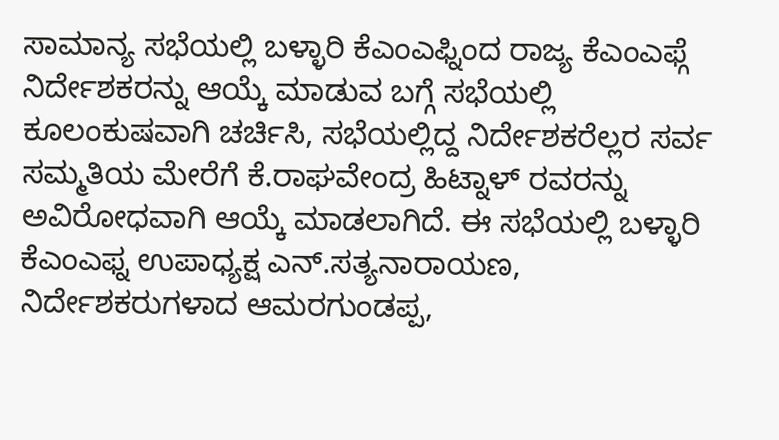ಸಾಮಾನ್ಯ ಸಭೆಯಲ್ಲಿ ಬಳ್ಳಾರಿ ಕೆಎಂಎಫ್ನಿಂದ ರಾಜ್ಯ ಕೆಎಂಎಫ್ಗೆ ನಿರ್ದೇಶಕರನ್ನು ಆಯ್ಕೆ ಮಾಡುವ ಬಗ್ಗೆ ಸಭೆಯಲ್ಲಿ ಕೂಲಂಕುಷವಾಗಿ ಚರ್ಚಿಸಿ, ಸಭೆಯಲ್ಲಿದ್ದ ನಿರ್ದೇಶಕರೆಲ್ಲರ ಸರ್ವ ಸಮ್ಮತಿಯ ಮೇರೆಗೆ ಕೆ.ರಾಘವೇಂದ್ರ ಹಿಟ್ನಾಳ್ ರವರನ್ನು ಅವಿರೋಧವಾಗಿ ಆಯ್ಕೆ ಮಾಡಲಾಗಿದೆ. ಈ ಸಭೆಯಲ್ಲಿ ಬಳ್ಳಾರಿ ಕೆಎಂಎಫ್ನ ಉಪಾಧ್ಯಕ್ಷ ಎನ್.ಸತ್ಯನಾರಾಯಣ, ನಿರ್ದೇಶಕರುಗಳಾದ ಆಮರಗುಂಡಪ್ಪ,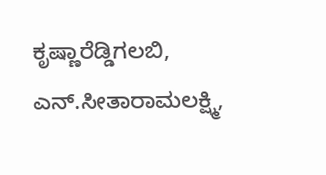ಕೃಷ್ಣಾರೆಡ್ಡಿಗಲಬಿ, ಎನ್.ಸೀತಾರಾಮಲಕ್ಷ್ಮಿ,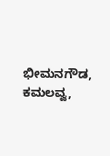ಭೀಮನಗೌಡ, ಕಮಲವ್ವ,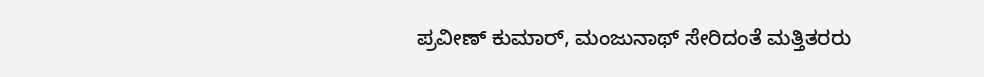ಪ್ರವೀಣ್ ಕುಮಾರ್, ಮಂಜುನಾಥ್ ಸೇರಿದಂತೆ ಮತ್ತಿತರರು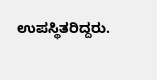ಉಪಸ್ಥಿತರಿದ್ದರು.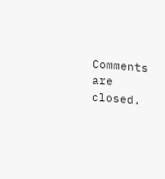Comments are closed.